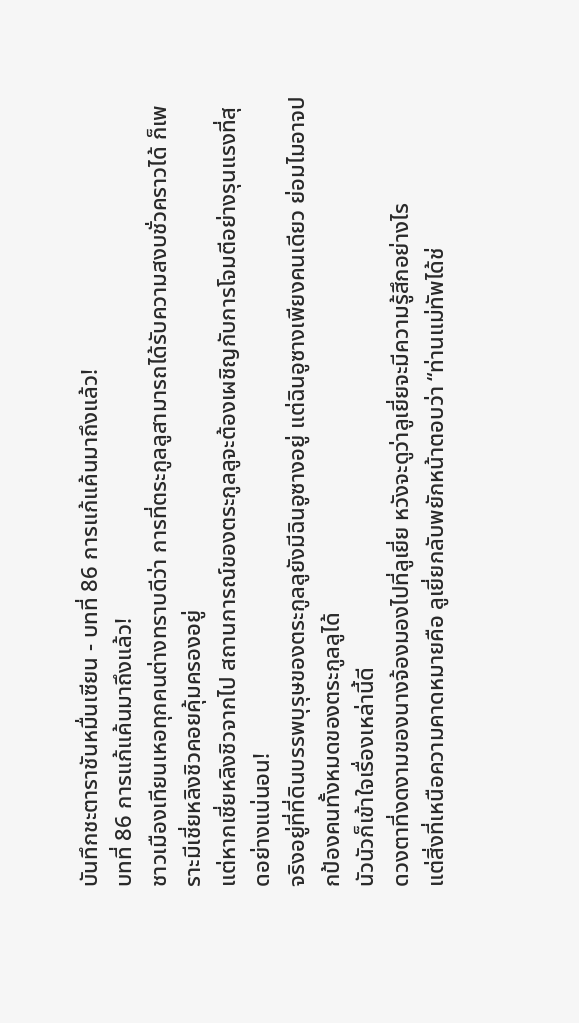บันทึกชะตาราชันหมื่นเซียน - บทที่ 86 การแก้แค้นมาถึงแล้ว!
บทที่ 86 การแก้แค้นมาถึงแล้ว!
ชาวเมืองเทียนเหอทุกคนต่างทราบดีว่า การที่ตระกูลลูสามารถได้รับความสงบชั่วคราวได้ ก็เพราะมีเชี่ยหลิงชิวคอยคุ้มครองอยู่
แต่หากเชี่ยหลิงชิวจากไป สถานการณ์ของตระกูลลูจะต้องเผชิญกับการโจมตีอย่างรุนแรงที่สุดอย่างแน่นอน!
จริงอยู่ที่ที่ดินบรรพบุรุษของตระกูลลูยังมีฉินอูซางอยู่ แต่ฉินอูซางเพียงคนเดียว ย่อมไมอาจปกป้องคนทั้งหมดของตระกูลลูได้
นัวนัวก็เข้าใจเรื่องเหล่านี้ดี
ดวงตาที่งดงามของนางจ้องมองไปที่ลูเยี่ย หวังจะดูว่าลูเยี่ยจะมีความรู้สึกอย่างไร
แต่สิ่งที่เหนือความคาดหมายคือ ลูเยี่ยกลับพยักหน้าตอบว่า “ท่านแม่ทัพได้ช่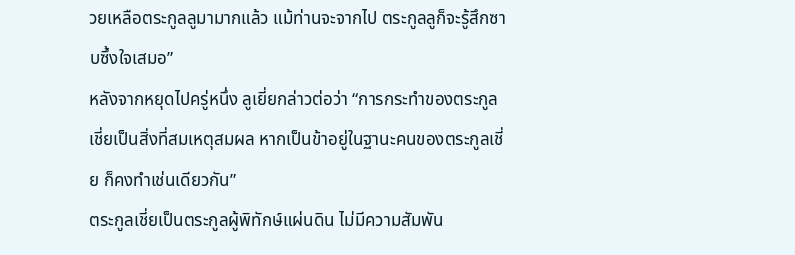วยเหลือตระกูลลูมามากแล้ว แม้ท่านจะจากไป ตระกูลลูก็จะรู้สึกซาบซึ้งใจเสมอ”
หลังจากหยุดไปครู่หนึ่ง ลูเยี่ยกล่าวต่อว่า “การกระทำของตระกูลเชี่ยเป็นสิ่งที่สมเหตุสมผล หากเป็นข้าอยู่ในฐานะคนของตระกูลเชี่ย ก็คงทำเช่นเดียวกัน”
ตระกูลเชี่ยเป็นตระกูลผู้พิทักษ์แผ่นดิน ไม่มีความสัมพัน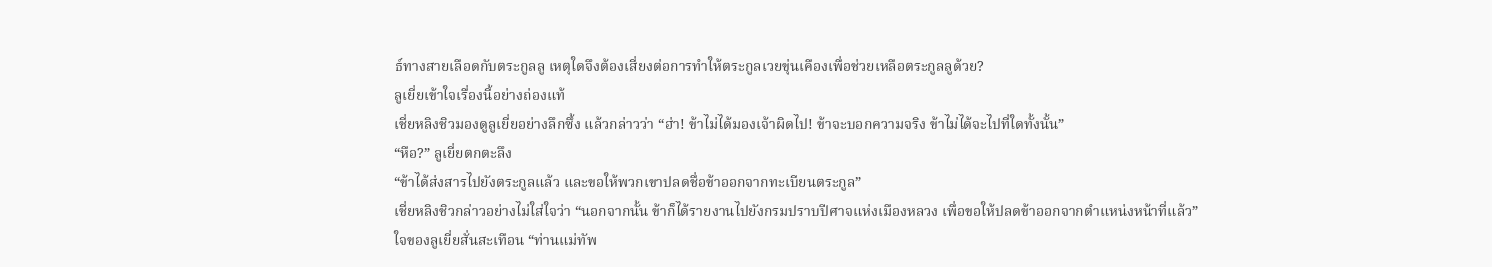ธ์ทางสายเลือดกับตระกูลลู เหตุใดจึงต้องเสี่ยงต่อการทำให้ตระกูลเวยขุ่นเคืองเพื่อช่วยเหลือตระกูลลูด้วย?
ลูเยี่ยเข้าใจเรื่องนี้อย่างถ่องแท้
เชี่ยหลิงชิวมองดูลูเยี่ยอย่างลึกซึ้ง แล้วกล่าวว่า “ฮ่า! ข้าไม่ได้มองเจ้าผิดไป! ข้าจะบอกความจริง ข้าไม่ได้จะไปที่ใดทั้งนั้น”
“หือ?” ลูเยี่ยตกตะลึง
“ข้าได้ส่งสารไปยังตระกูลแล้ว และขอให้พวกเขาปลดชื่อข้าออกจากทะเบียนตระกูล”
เชี่ยหลิงชิวกล่าวอย่างไม่ใส่ใจว่า “นอกจากนั้น ข้าก็ได้รายงานไปยังกรมปราบปีศาจแห่งเมืองหลวง เพื่อขอให้ปลดข้าออกจากตำแหน่งหน้าที่แล้ว”
ใจของลูเยี่ยสั่นสะเทือน “ท่านแม่ทัพ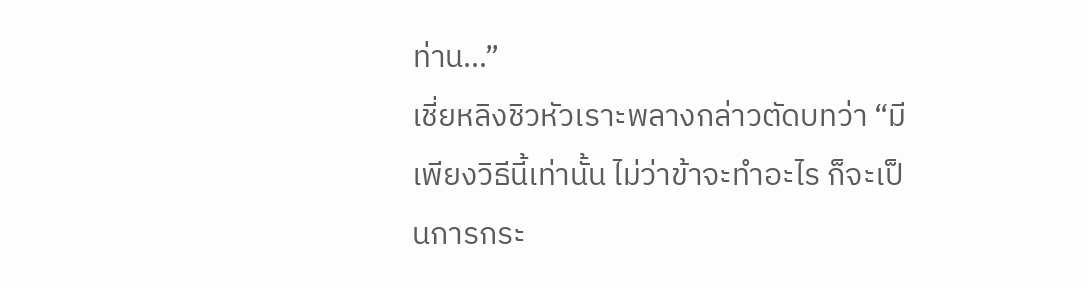ท่าน…”
เชี่ยหลิงชิวหัวเราะพลางกล่าวตัดบทว่า “มีเพียงวิธีนี้เท่านั้น ไม่ว่าข้าจะทำอะไร ก็จะเป็นการกระ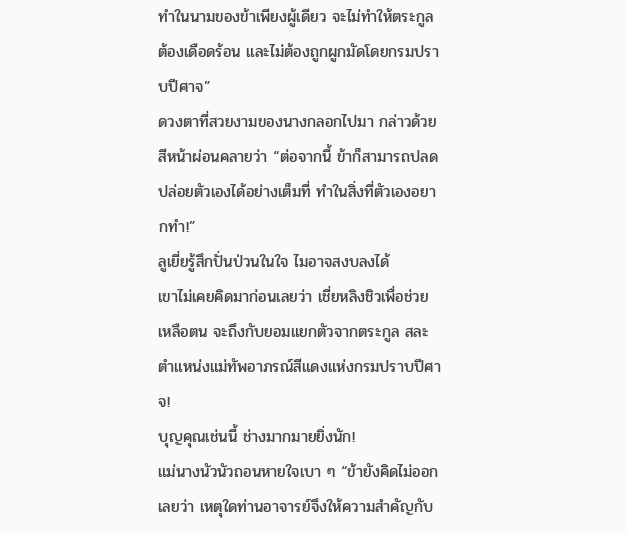ทำในนามของข้าเพียงผู้เดียว จะไม่ทำให้ตระกูลต้องเดือดร้อน และไม่ต้องถูกผูกมัดโดยกรมปราบปีศาจ”
ดวงตาที่สวยงามของนางกลอกไปมา กล่าวด้วยสีหน้าผ่อนคลายว่า “ต่อจากนี้ ข้าก็สามารถปลดปล่อยตัวเองได้อย่างเต็มที่ ทำในสิ่งที่ตัวเองอยากทำ!”
ลูเยี่ยรู้สึกปั่นป่วนในใจ ไมอาจสงบลงได้
เขาไม่เคยคิดมาก่อนเลยว่า เชี่ยหลิงชิวเพื่อช่วยเหลือตน จะถึงกับยอมแยกตัวจากตระกูล สละตำแหน่งแม่ทัพอาภรณ์สีแดงแห่งกรมปราบปีศาจ!
บุญคุณเช่นนี้ ช่างมากมายยิ่งนัก!
แม่นางนัวนัวถอนหายใจเบา ๆ “ข้ายังคิดไม่ออกเลยว่า เหตุใดท่านอาจารย์จึงให้ความสำคัญกับ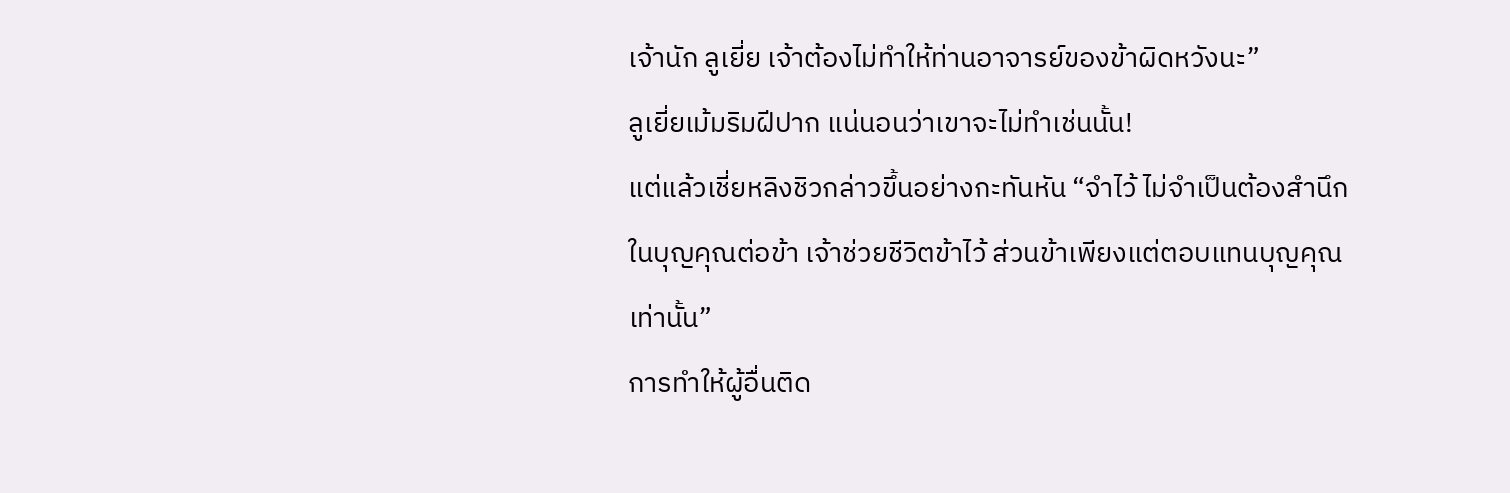เจ้านัก ลูเยี่ย เจ้าต้องไม่ทำให้ท่านอาจารย์ของข้าผิดหวังนะ”
ลูเยี่ยเม้มริมฝีปาก แน่นอนว่าเขาจะไม่ทำเช่นนั้น!
แต่แล้วเชี่ยหลิงชิวกล่าวขึ้นอย่างกะทันหัน “จำไว้ ไม่จำเป็นต้องสำนึกในบุญคุณต่อข้า เจ้าช่วยชีวิตข้าไว้ ส่วนข้าเพียงแต่ตอบแทนบุญคุณเท่านั้น”
การทำให้ผู้อื่นติด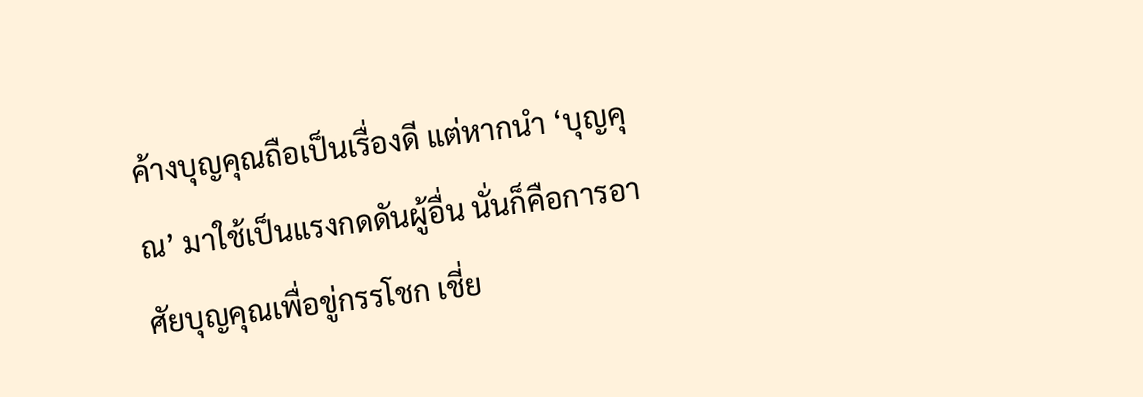ค้างบุญคุณถือเป็นเรื่องดี แต่หากนำ ‘บุญคุณ’ มาใช้เป็นแรงกดดันผู้อื่น นั่นก็คือการอาศัยบุญคุณเพื่อขู่กรรโชก เชี่ย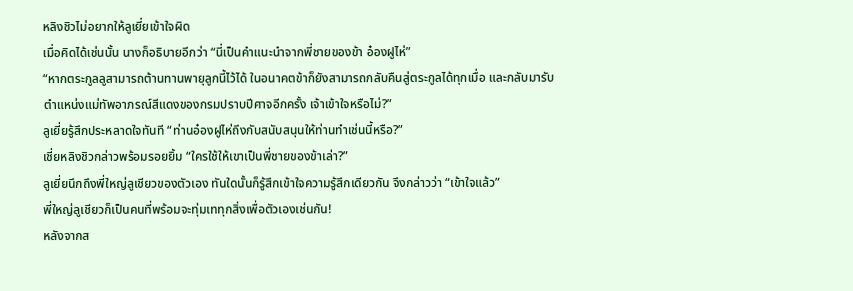หลิงชิวไม่อยากให้ลูเยี่ยเข้าใจผิด
เมื่อคิดได้เช่นนั้น นางก็อธิบายอีกว่า “นี่เป็นคำแนะนำจากพี่ชายของข้า อ๋องฝูไห่”
“หากตระกูลลูสามารถต้านทานพายุลูกนี้ไว้ได้ ในอนาคตข้าก็ยังสามารถกลับคืนสู่ตระกูลได้ทุกเมื่อ และกลับมารับตำแหน่งแม่ทัพอาภรณ์สีแดงของกรมปราบปีศาจอีกครั้ง เจ้าเข้าใจหรือไม่?”
ลูเยี่ยรู้สึกประหลาดใจทันที “ท่านอ๋องฝูไห่ถึงกับสนับสนุนให้ท่านทำเช่นนี้หรือ?”
เชี่ยหลิงชิวกล่าวพร้อมรอยยิ้ม “ใครใช้ให้เขาเป็นพี่ชายของข้าเล่า?”
ลูเยี่ยนึกถึงพี่ใหญ่ลูเชียวของตัวเอง ทันใดนั้นก็รู้สึกเข้าใจความรู้สึกเดียวกัน จึงกล่าวว่า “เข้าใจแล้ว”
พี่ใหญ่ลูเชียวก็เป็นคนที่พร้อมจะทุ่มเททุกสิ่งเพื่อตัวเองเช่นกัน!
หลังจากส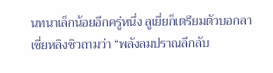นทนาเล็กน้อยอีกครู่หนึ่ง ลูเยี่ยก็เตรียมตัวบอกลา
เชี่ยหลิงชิวถามว่า “พลังลมปราณลึกลับ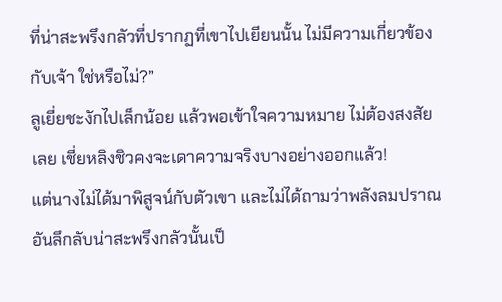ที่น่าสะพรึงกลัวที่ปรากฏที่เขาไปเยียนนั้น ไม่มีความเกี่ยวข้องกับเจ้า ใช่หรือไม่?”
ลูเยี่ยชะงักไปเล็กน้อย แล้วพอเข้าใจความหมาย ไม่ต้องสงสัยเลย เชี่ยหลิงชิวคงจะเดาความจริงบางอย่างออกแล้ว!
แต่นางไม่ได้มาพิสูจน์กับตัวเขา และไม่ได้ถามว่าพลังลมปราณอันลึกลับน่าสะพรึงกลัวนั้นเป็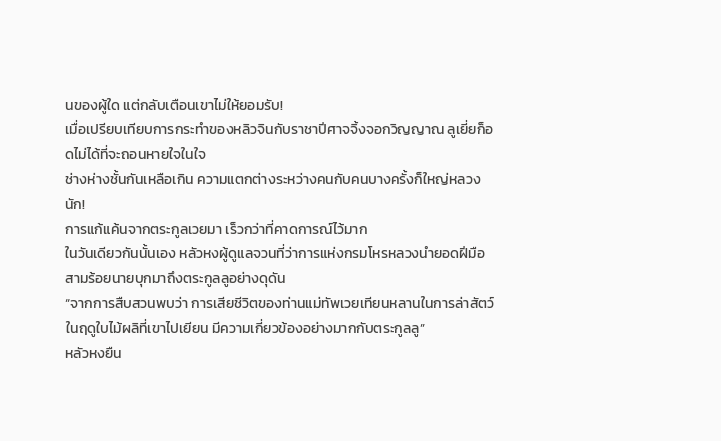นของผู้ใด แต่กลับเตือนเขาไม่ให้ยอมรับ!
เมื่อเปรียบเทียบการกระทำของหลิวจินกับราชาปีศาจจิ้งจอกวิญญาณ ลูเยี่ยก็อดไม่ได้ที่จะถอนหายใจในใจ
ช่างห่างชั้นกันเหลือเกิน ความแตกต่างระหว่างคนกับคนบางครั้งก็ใหญ่หลวงนัก!
การแก้แค้นจากตระกูลเวยมา เร็วกว่าที่คาดการณ์ไว้มาก
ในวันเดียวกันนั้นเอง หลัวหงผู้ดูแลจวนที่ว่าการแห่งกรมโหรหลวงนำยอดฝีมือสามร้อยนายบุกมาถึงตระกูลลูอย่างดุดัน
“จากการสืบสวนพบว่า การเสียชีวิตของท่านแม่ทัพเวยเทียนหลานในการล่าสัตว์ในฤดูใบไม้ผลิที่เขาไปเยียน มีความเกี่ยวข้องอย่างมากกับตระกูลลู”
หลัวหงยืน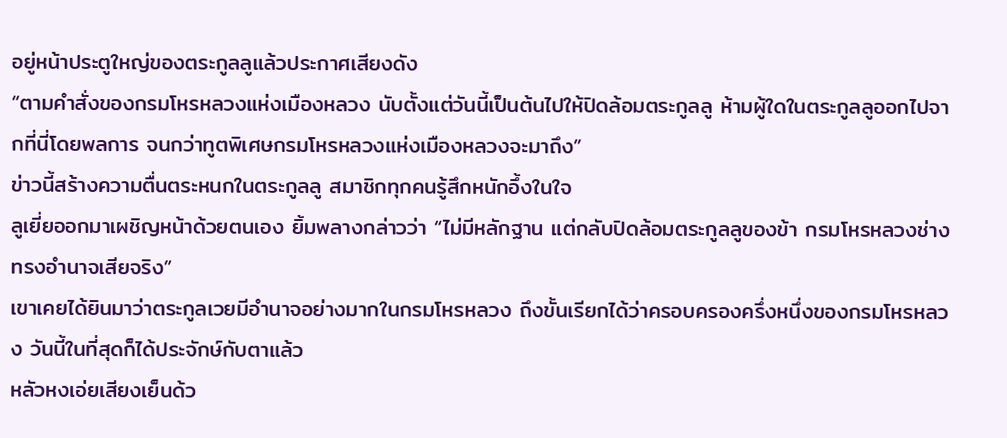อยู่หน้าประตูใหญ่ของตระกูลลูแล้วประกาศเสียงดัง
“ตามคำสั่งของกรมโหรหลวงแห่งเมืองหลวง นับตั้งแต่วันนี้เป็นต้นไปให้ปิดล้อมตระกูลลู ห้ามผู้ใดในตระกูลลูออกไปจากที่นี่โดยพลการ จนกว่าทูตพิเศษกรมโหรหลวงแห่งเมืองหลวงจะมาถึง”
ข่าวนี้สร้างความตื่นตระหนกในตระกูลลู สมาชิกทุกคนรู้สึกหนักอึ้งในใจ
ลูเยี่ยออกมาเผชิญหน้าด้วยตนเอง ยิ้มพลางกล่าวว่า “ไม่มีหลักฐาน แต่กลับปิดล้อมตระกูลลูของข้า กรมโหรหลวงช่างทรงอำนาจเสียจริง”
เขาเคยได้ยินมาว่าตระกูลเวยมีอำนาจอย่างมากในกรมโหรหลวง ถึงขั้นเรียกได้ว่าครอบครองครึ่งหนึ่งของกรมโหรหลวง วันนี้ในที่สุดก็ได้ประจักษ์กับตาแล้ว
หลัวหงเอ่ยเสียงเย็นด้ว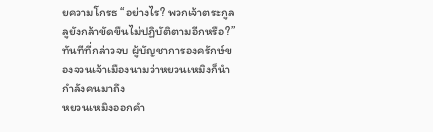ยความโกรธ “อย่างไร? พวกเจ้าตระกูลลูยังกล้าขัดขืนไม่ปฏิบัติตามอีกหรือ?”
ทันทีที่กล่าวจบ ผู้บัญชาการองครักษ์ของจวนเจ้าเมืองนามว่าหยวนเหมิงก็นำกำลังคนมาถึง
หยวนเหมิงออกคำ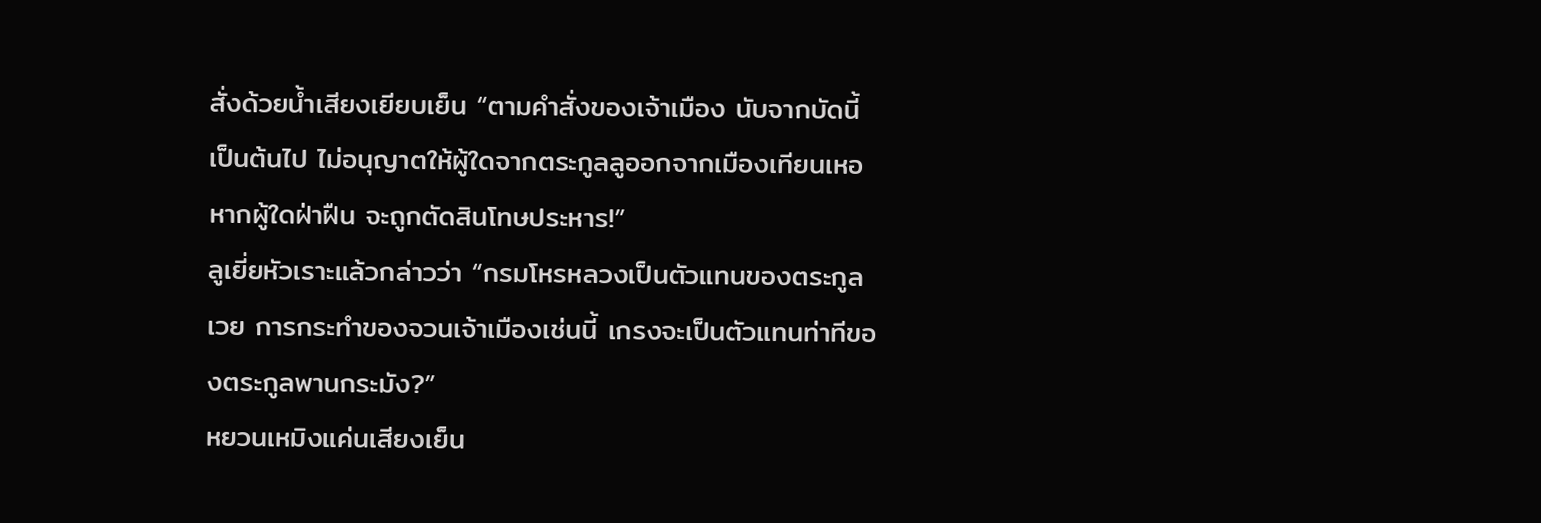สั่งด้วยน้ำเสียงเยียบเย็น “ตามคำสั่งของเจ้าเมือง นับจากบัดนี้เป็นต้นไป ไม่อนุญาตให้ผู้ใดจากตระกูลลูออกจากเมืองเทียนเหอ หากผู้ใดฝ่าฝืน จะถูกตัดสินโทษประหาร!”
ลูเยี่ยหัวเราะแล้วกล่าวว่า “กรมโหรหลวงเป็นตัวแทนของตระกูลเวย การกระทำของจวนเจ้าเมืองเช่นนี้ เกรงจะเป็นตัวแทนท่าทีของตระกูลพานกระมัง?”
หยวนเหมิงแค่นเสียงเย็น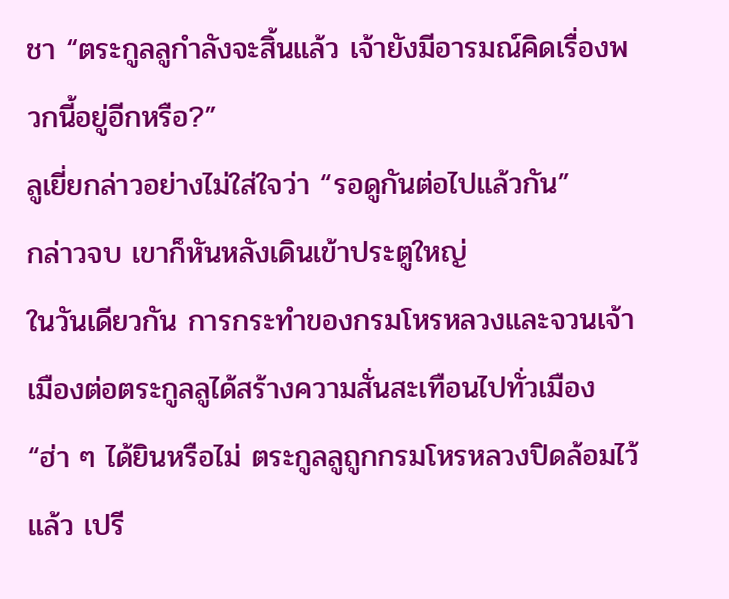ชา “ตระกูลลูกำลังจะสิ้นแล้ว เจ้ายังมีอารมณ์คิดเรื่องพวกนี้อยู่อีกหรือ?”
ลูเยี่ยกล่าวอย่างไม่ใส่ใจว่า “รอดูกันต่อไปแล้วกัน”
กล่าวจบ เขาก็หันหลังเดินเข้าประตูใหญ่
ในวันเดียวกัน การกระทำของกรมโหรหลวงและจวนเจ้าเมืองต่อตระกูลลูได้สร้างความสั่นสะเทือนไปทั่วเมือง
“ฮ่า ๆ ได้ยินหรือไม่ ตระกูลลูถูกกรมโหรหลวงปิดล้อมไว้แล้ว เปรี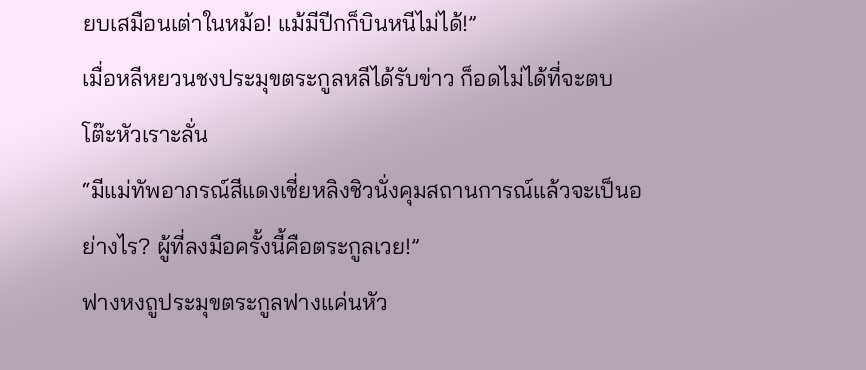ยบเสมือนเต่าในหม้อ! แม้มีปีกก็บินหนีไม่ได้!”
เมื่อหลีหยวนชงประมุขตระกูลหลีได้รับข่าว ก็อดไม่ได้ที่จะตบโต๊ะหัวเราะลั่น
“มีแม่ทัพอาภรณ์สีแดงเชี่ยหลิงชิวนั่งคุมสถานการณ์แล้วจะเป็นอย่างไร? ผู้ที่ลงมือครั้งนี้คือตระกูลเวย!”
ฟางหงถูประมุขตระกูลฟางแค่นหัว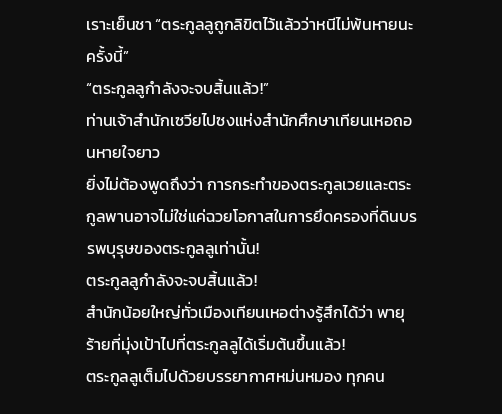เราะเย็นชา “ตระกูลลูถูกลิขิตไว้แล้วว่าหนีไม่พ้นหายนะครั้งนี้”
“ตระกูลลูกำลังจะจบสิ้นแล้ว!”
ท่านเจ้าสำนักเซวียไปซงแห่งสำนักศึกษาเทียนเหอถอนหายใจยาว
ยิ่งไม่ต้องพูดถึงว่า การกระทำของตระกูลเวยและตระกูลพานอาจไม่ใช่แค่ฉวยโอกาสในการยึดครองที่ดินบรรพบุรุษของตระกูลลูเท่านั้น!
ตระกูลลูกำลังจะจบสิ้นแล้ว!
สำนักน้อยใหญ่ทั่วเมืองเทียนเหอต่างรู้สึกได้ว่า พายุร้ายที่มุ่งเป้าไปที่ตระกูลลูได้เริ่มต้นขึ้นแล้ว!
ตระกูลลูเต็มไปด้วยบรรยากาศหม่นหมอง ทุกคน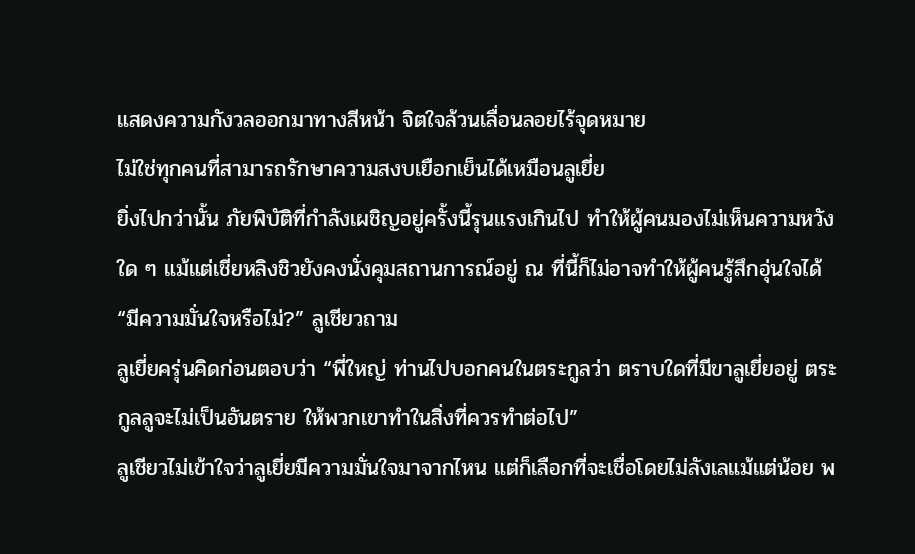แสดงความกังวลออกมาทางสีหน้า จิตใจล้วนเลื่อนลอยไร้จุดหมาย
ไม่ใช่ทุกคนที่สามารถรักษาความสงบเยือกเย็นได้เหมือนลูเยี่ย
ยิ่งไปกว่านั้น ภัยพิบัติที่กำลังเผชิญอยู่ครั้งนี้รุนแรงเกินไป ทำให้ผู้คนมองไม่เห็นความหวังใด ๆ แม้แต่เชี่ยหลิงชิวยังคงนั่งคุมสถานการณ์อยู่ ณ ที่นี้ก็ไม่อาจทำให้ผู้คนรู้สึกอุ่นใจได้
“มีความมั่นใจหรือไม่?” ลูเชียวถาม
ลูเยี่ยครุ่นคิดก่อนตอบว่า “พี่ใหญ่ ท่านไปบอกคนในตระกูลว่า ตราบใดที่มีขาลูเยี่ยอยู่ ตระกูลลูจะไม่เป็นอันตราย ให้พวกเขาทำในสิ่งที่ควรทำต่อไป”
ลูเชียวไม่เข้าใจว่าลูเยี่ยมีความมั่นใจมาจากไหน แต่ก็เลือกที่จะเชื่อโดยไม่ลังเลแม้แต่น้อย พ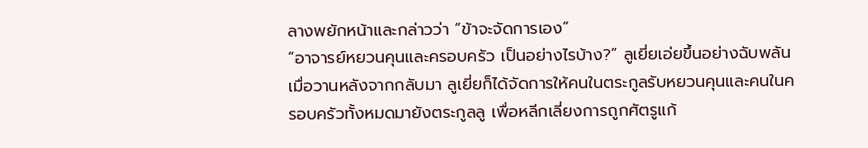ลางพยักหน้าและกล่าวว่า “ข้าจะจัดการเอง”
“อาจารย์หยวนคุนและครอบครัว เป็นอย่างไรบ้าง?” ลูเยี่ยเอ่ยขึ้นอย่างฉับพลัน
เมื่อวานหลังจากกลับมา ลูเยี่ยก็ได้จัดการให้คนในตระกูลรับหยวนคุนและคนในครอบครัวทั้งหมดมายังตระกูลลู เพื่อหลีกเลี่ยงการถูกศัตรูแก้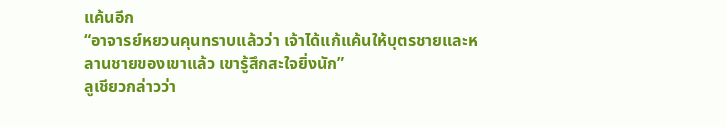แค้นอีก
“อาจารย์หยวนคุนทราบแล้วว่า เจ้าได้แก้แค้นให้บุตรชายและหลานชายของเขาแล้ว เขารู้สึกสะใจยิ่งนัก”
ลูเชียวกล่าวว่า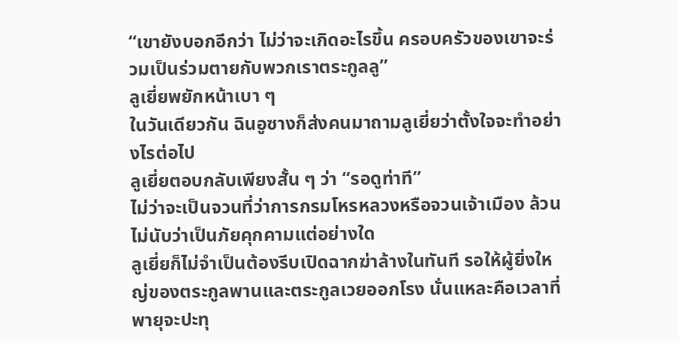“เขายังบอกอีกว่า ไม่ว่าจะเกิดอะไรขึ้น ครอบครัวของเขาจะร่วมเป็นร่วมตายกับพวกเราตระกูลลู”
ลูเยี่ยพยักหน้าเบา ๆ
ในวันเดียวกัน ฉินอูซางก็ส่งคนมาถามลูเยี่ยว่าตั้งใจจะทำอย่างไรต่อไป
ลูเยี่ยตอบกลับเพียงสั้น ๆ ว่า “รอดูท่าที”
ไม่ว่าจะเป็นจวนที่ว่าการกรมโหรหลวงหรือจวนเจ้าเมือง ล้วนไม่นับว่าเป็นภัยคุกคามแต่อย่างใด
ลูเยี่ยก็ไม่จำเป็นต้องรีบเปิดฉากฆ่าล้างในทันที รอให้ผู้ยิ่งใหญ่ของตระกูลพานและตระกูลเวยออกโรง นั่นแหละคือเวลาที่พายุจะปะทุ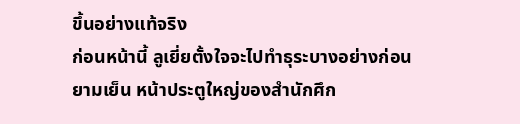ขึ้นอย่างแท้จริง
ก่อนหน้านี้ ลูเยี่ยตั้งใจจะไปทำธุระบางอย่างก่อน
ยามเย็น หน้าประตูใหญ่ของสำนักศึก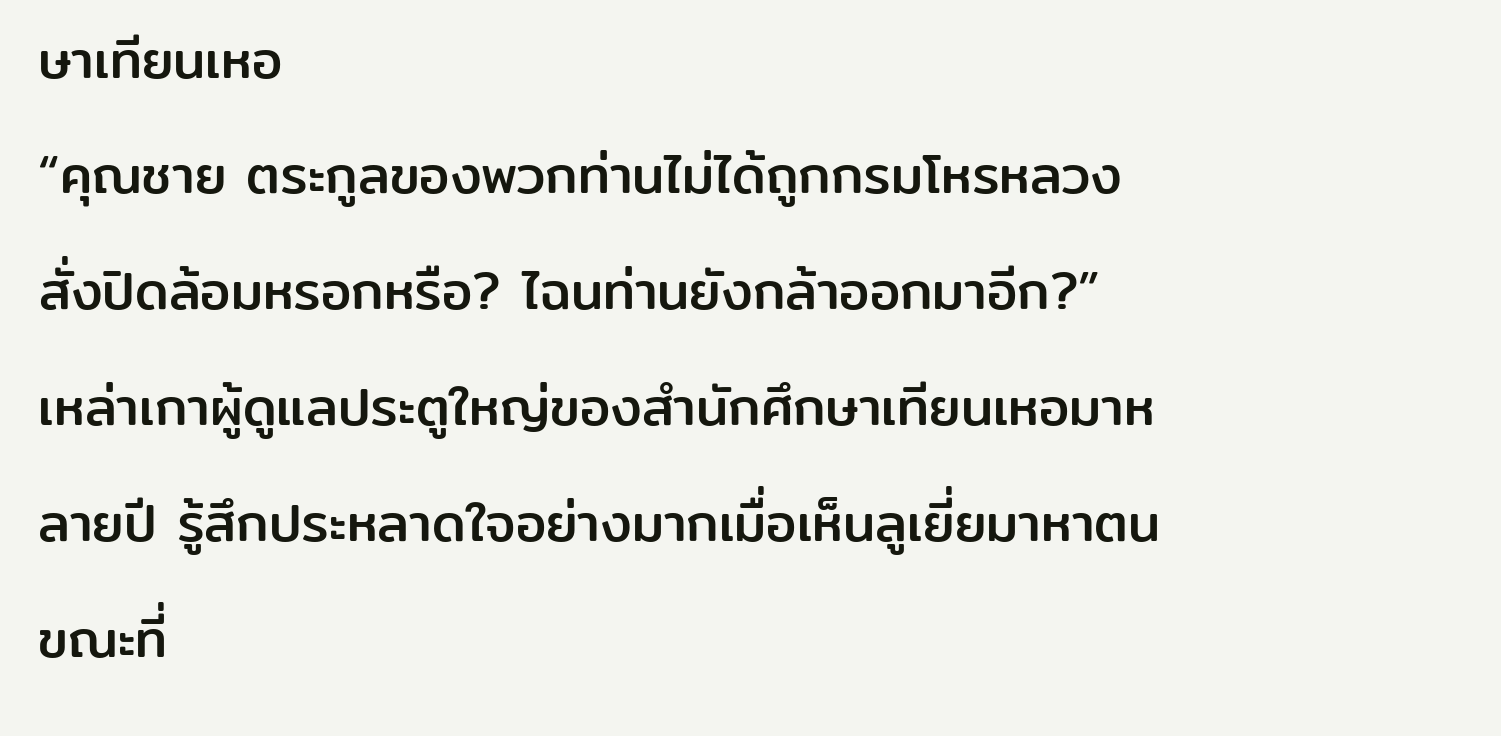ษาเทียนเหอ
“คุณชาย ตระกูลของพวกท่านไม่ได้ถูกกรมโหรหลวงสั่งปิดล้อมหรอกหรือ? ไฉนท่านยังกล้าออกมาอีก?”
เหล่าเกาผู้ดูแลประตูใหญ่ของสำนักศึกษาเทียนเหอมาหลายปี รู้สึกประหลาดใจอย่างมากเมื่อเห็นลูเยี่ยมาหาตน
ขณะที่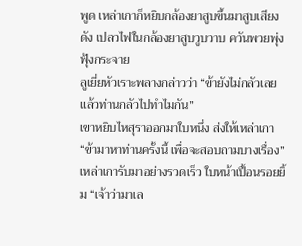พูด เหล่าเกาก็หยิบกล้องยาสูบขึ้นมาสูบเสียงดัง เปลวไฟในกล้องยาสูบวูบวาบ ควันพวยพุ่งฟุ้งกระจาย
ลูเยี่ยหัวเราะพลางกล่าวว่า “ข้ายังไม่กลัวเลย แล้วท่านกลัวไปทำไมกัน”
เขาหยิบไหสุราออกมาใบหนึ่ง ส่งให้เหล่าเกา “ข้ามาหาท่านครั้งนี้ เพื่อจะสอบถามบางเรื่อง”
เหล่าเการับมาอย่างรวดเร็ว ใบหน้าเปื้อนรอยยิ้ม “เจ้าว่ามาเล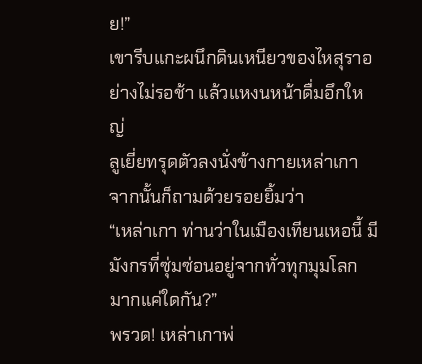ย!”
เขารีบแกะผนึกดินเหนียวของไหสุราอย่างไม่รอช้า แล้วแหงนหน้าดื่มอึกใหญ่
ลูเยี่ยทรุดตัวลงนั่งข้างกายเหล่าเกา จากนั้นก็ถามด้วยรอยยิ้มว่า
“เหล่าเกา ท่านว่าในเมืองเทียนเหอนี้ มีมังกรที่ซุ่มซ่อนอยู่จากทั่วทุกมุมโลกมากแค่ใดกัน?”
พรวด! เหล่าเกาพ่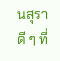นสุราดี ๆ ที่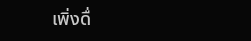เพิ่งดื่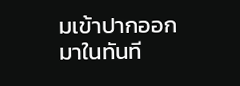มเข้าปากออกมาในทันที